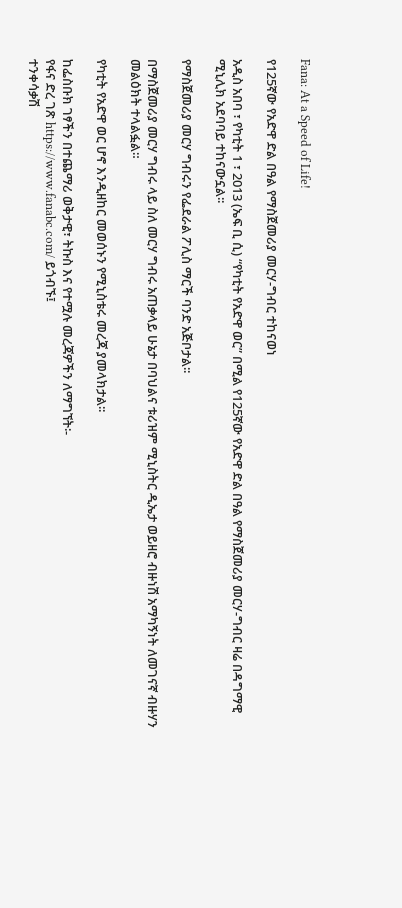Fana: At a Speed of Life!

የ125ኛው የአድዋ ድል በዓል የማስጀመሪያ መርሃ-ግብር ተከናወነ

አዲስ አበባ ፣ የካቲት 1 ፣ 2013 (ኤፍ ቢ ሲ) “የካቲት የአድዋ ወር” በሚል የ125ኛው የአድዋ ድል በዓል የማስጀመሪያ መርሃ-ግብር ዛሬ በዳግማዊ ሚኒሊክ አደባባይ ተከናውኗል፡፡

የማስጀመሪያ መርሃ ግብሩን የፌደራል ፖሊስ ማርች ባንድ አጅቦታል፡፡

በማስጀመሪያ መርሃ ግብሩ ላይ ስለ መርሃ ግብሩ አጠቃላይ ሁኔታ በባህልና ቱሪዝም ሚኒስትር ዲኤታ ወይዘሮ ብዙነሽ አማካኝነት ለመገናኛ ብዙሃን መልዕክት ተላልፏል።

የካቲት የአድዋ ወር ሆኖ እንዲዘከር መወሰኑን የሚኒስቴሩ መረጃ ያመላክታል፡፡

ከፌስቡክ ገፃችን በተጨማሪ ወቅታዊ፣ ትኩስ እና የተሟሉ መረጃዎችን ለማግኘት፡-
የፋና ድረ ገጽ https://www.fanabc.com/ ይጎብኙ፤
ተንቀሳቃሽ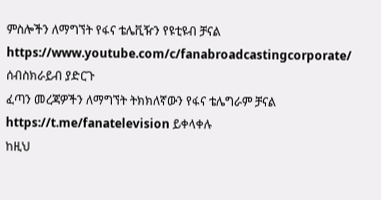ምስሎችን ለማግኘት የፋና ቴሌቪዥን የዩቲዩብ ቻናል https://www.youtube.com/c/fanabroadcastingcorporate/ ሰብስክራይብ ያድርጉ
ፈጣን መረጃዎችን ለማግኘት ትክክለኛውን የፋና ቴሌግራም ቻናል https://t.me/fanatelevision ይቀላቀሉ
ከዚህ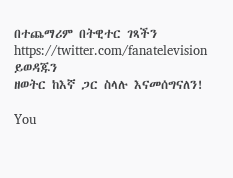በተጨማሪም በትዊተር ገጻችን https://twitter.com/fanatelevision ይወዳጁን
ዘወትር ከእኛ ጋር ስላሉ እናመሰግናለን!

You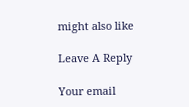might also like

Leave A Reply

Your email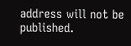address will not be published.